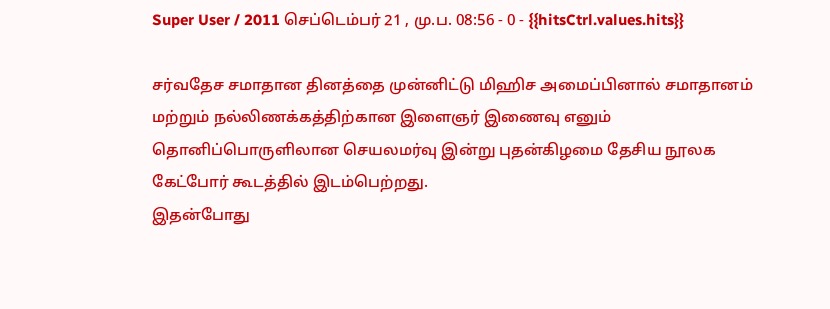Super User / 2011 செப்டெம்பர் 21 , மு.ப. 08:56 - 0 - {{hitsCtrl.values.hits}}

சர்வதேச சமாதான தினத்தை முன்னிட்டு மிஹிச அமைப்பினால் சமாதானம் மற்றும் நல்லிணக்கத்திற்கான இளைஞர் இணைவு எனும் தொனிப்பொருளிலான செயலமர்வு இன்று புதன்கிழமை தேசிய நூலக கேட்போர் கூடத்தில் இடம்பெற்றது.
இதன்போது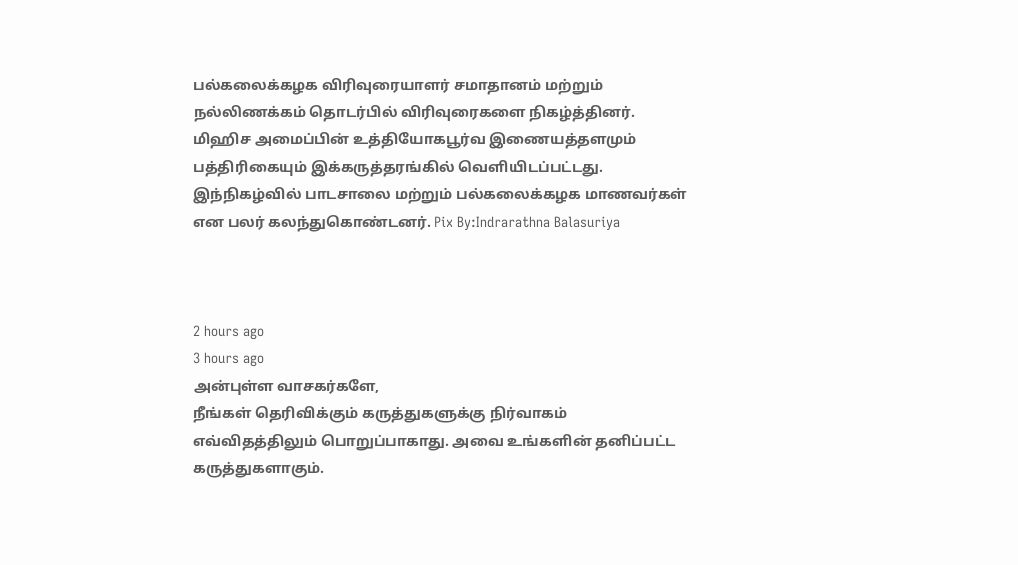பல்கலைக்கழக விரிவுரையாளர் சமாதானம் மற்றும் நல்லிணக்கம் தொடர்பில் விரிவுரைகளை நிகழ்த்தினர்.
மிஹிச அமைப்பின் உத்தியோகபூர்வ இணையத்தளமும் பத்திரிகையும் இக்கருத்தரங்கில் வெளியிடப்பட்டது. இந்நிகழ்வில் பாடசாலை மற்றும் பல்கலைக்கழக மாணவர்கள் என பலர் கலந்துகொண்டனர். Pix By:Indrarathna Balasuriya



2 hours ago
3 hours ago
அன்புள்ள வாசகர்களே,
நீங்கள் தெரிவிக்கும் கருத்துகளுக்கு நிர்வாகம் எவ்விதத்திலும் பொறுப்பாகாது. அவை உங்களின் தனிப்பட்ட கருத்துகளாகும்.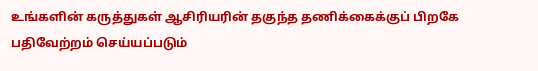உங்களின் கருத்துகள் ஆசிரியரின் தகுந்த தணிக்கைக்குப் பிறகே பதிவேற்றம் செய்யப்படும்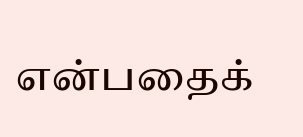என்பதைக்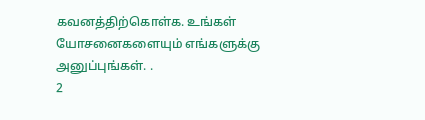கவனத்திற்கொள்க. உங்கள் யோசனைகளையும் எங்களுக்கு அனுப்புங்கள். .
2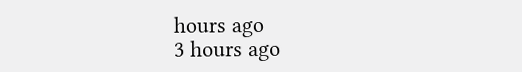hours ago
3 hours ago